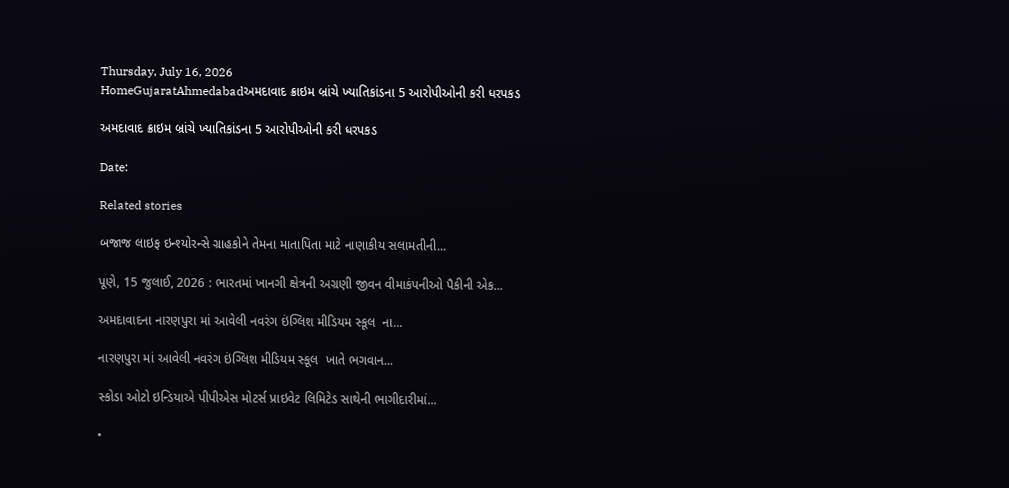Thursday, July 16, 2026
HomeGujaratAhmedabadઅમદાવાદ ક્રાઇમ બ્રાંચે ખ્યાતિકાંડના 5 આરોપીઓની કરી ધરપકડ

અમદાવાદ ક્રાઇમ બ્રાંચે ખ્યાતિકાંડના 5 આરોપીઓની કરી ધરપકડ

Date:

Related stories

બજાજ લાઇફ ઇન્શ્યોરન્સે ગ્રાહકોને તેમના માતાપિતા માટે નાણાકીય સલામતીની...

પૂણે, 15 જુલાઈ, 2026 : ભારતમાં ખાનગી ક્ષેત્રની અગ્રણી જીવન વીમાકંપનીઓ પૈકીની એક...

અમદાવાદના નારણપુરા માં આવેલી નવરંગ ઇંગ્લિશ મીડિયમ સ્કૂલ  ના...

નારણપુરા માં આવેલી નવરંગ ઇંગ્લિશ મીડિયમ સ્કૂલ  ખાતે ભગવાન...

સ્કોડા ઓટો ઇન્ડિયાએ પીપીએસ મોટર્સ પ્રાઇવેટ લિમિટેડ સાથેની ભાગીદારીમાં...

•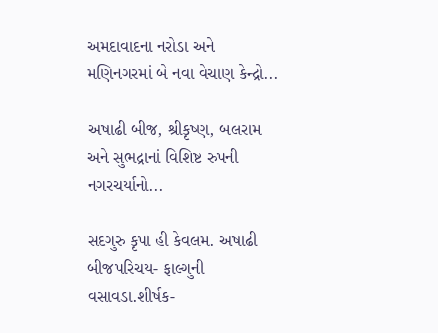અમદાવાદના નરોડા અને મણિનગરમાં બે નવા વેચાણ કેન્દ્રો...

અષાઢી બીજ, શ્રીકૃષ્ણ, બલરામ અને સુભદ્રાનાં વિશિષ્ટ રુપની નગરચર્યાનો...

સદગુરુ કૃપા હી કેવલમ. અષાઢી બીજપરિચય- ફાલ્ગુની વસાવડા.શીર્ષક-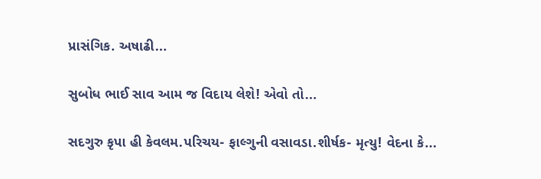પ્રાસંગિક. અષાઢી...

સુબોધ ભાઈ સાવ આમ જ વિદાય લેશે! એવો તો...

સદગુરુ કૃપા હી કેવલમ.પરિચય- ફાલ્ગુની વસાવડા.શીર્ષક- મૃત્યુ! વેદના કે...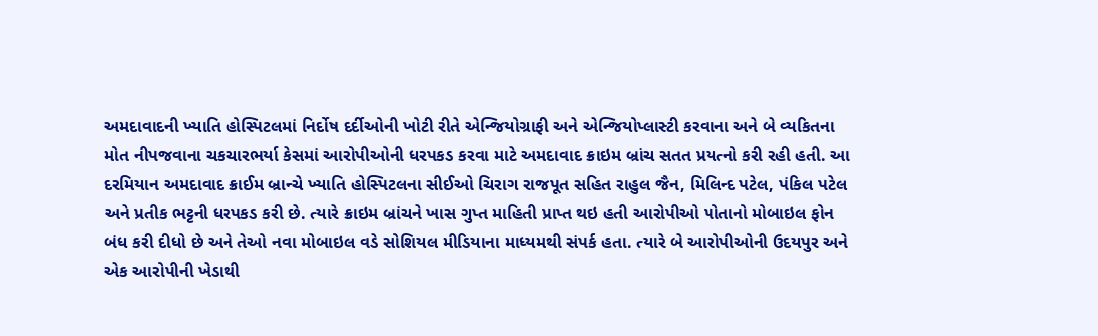અમદાવાદની ખ્યાતિ હોસ્પિટલમાં નિર્દોષ દર્દીઓની ખોટી રીતે એન્જિયોગ્રાફી અને એન્જિયોપ્લાસ્ટી કરવાના અને બે વ્યકિતના મોત નીપજવાના ચકચારભર્યા કેસમાં આરોપીઓની ધરપકડ કરવા માટે અમદાવાદ ક્રાઇમ બ્રાંચ સતત પ્રયત્નો કરી રહી હતી. આ દરમિયાન અમદાવાદ ક્રાઈમ બ્રાન્ચે ખ્યાતિ હોસ્પિટલના સીઈઓ ચિરાગ રાજપૂત સહિત રાહુલ જૈન, મિલિન્દ પટેલ, પંકિલ પટેલ અને પ્રતીક ભટ્ટની ધરપકડ કરી છે. ત્યારે ક્રાઇમ બ્રાંચને ખાસ ગુપ્ત માહિતી પ્રાપ્ત થઇ હતી આરોપીઓ પોતાનો મોબાઇલ ફોન બંધ કરી દીધો છે અને તેઓ નવા મોબાઇલ વડે સોશિયલ મીડિયાના માધ્યમથી સંપર્ક હતા. ત્યારે બે આરોપીઓની ઉદયપુર અને એક આરોપીની ખેડાથી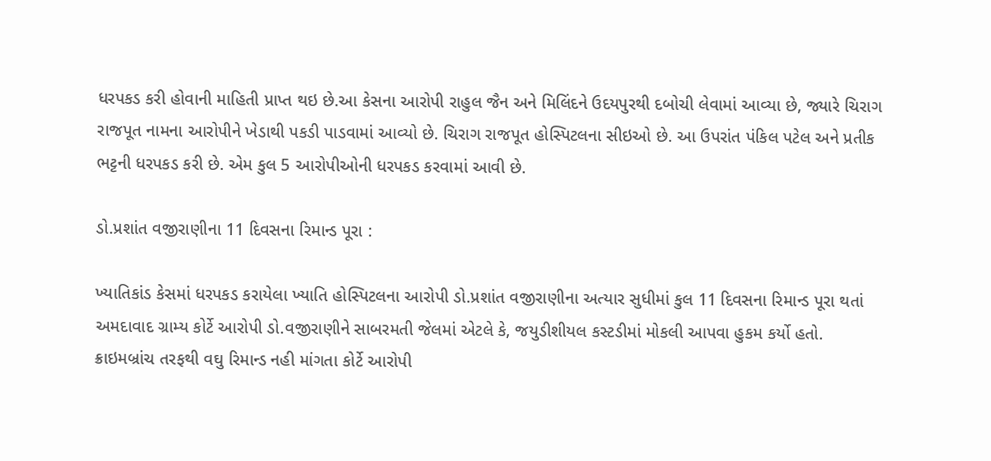ધરપકડ કરી હોવાની માહિતી પ્રાપ્ત થઇ છે.આ કેસના આરોપી રાહુલ જૈન અને મિલિંદને ઉદયપુરથી દબોચી લેવામાં આવ્યા છે, જ્યારે ચિરાગ રાજપૂત નામના આરોપીને ખેડાથી પકડી પાડવામાં આવ્યો છે. ચિરાગ રાજપૂત હોસ્પિટલના સીઇઓ છે. આ ઉપરાંત પંકિલ પટેલ અને પ્રતીક ભટ્ટની ધરપકડ કરી છે. એમ કુલ 5 આરોપીઓની ધરપકડ કરવામાં આવી છે.

ડો.પ્રશાંત વજીરાણીના 11 દિવસના રિમાન્ડ પૂરા :

ખ્યાતિકાંડ કેસમાં ધરપકડ કરાયેલા ખ્યાતિ હોસ્પિટલના આરોપી ડો.પ્રશાંત વજીરાણીના અત્યાર સુધીમાં કુલ 11 દિવસના રિમાન્ડ પૂરા થતાં અમદાવાદ ગ્રામ્ય કોર્ટે આરોપી ડો.વજીરાણીને સાબરમતી જેલમાં એટલે કે, જયુડીશીયલ કસ્ટડીમાં મોકલી આપવા હુકમ કર્યો હતો. ક્રાઇમબ્રાંચ તરફથી વઘુ રિમાન્ડ નહી માંગતા કોર્ટે આરોપી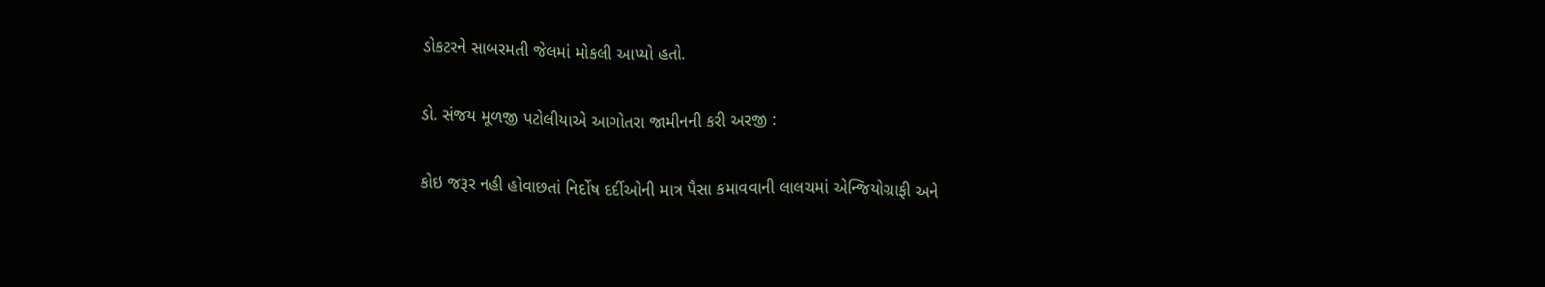ડોકટરને સાબરમતી જેલમાં મોકલી આપ્યો હતો.

ડો. સંજય મૂળજી પટોલીયાએ આગોતરા જામીનની કરી અરજી :

કોઇ જરૂર નહી હોવાછતાં નિર્દોષ દર્દીઓની માત્ર પૈસા કમાવવાની લાલચમાં એન્જિયોગ્રાફી અને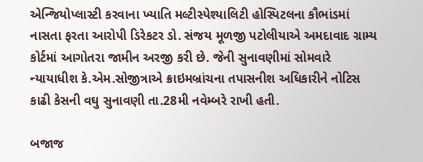એન્જિયોપ્લાસ્ટી કરવાના ખ્યાતિ મલ્ટીસ્પેશ્યાલિટી હોસ્પિટલના કૌભાંડમાં નાસતા ફરતા આરોપી ડિરેકટર ડો. સંજય મૂળજી પટોલીયાએ અમદાવાદ ગ્રામ્ય કોર્ટમાં આગોતરા જામીન અરજી કરી છે. જેની સુનાવણીમાં સોમવારે ન્યાયાધીશ કે.એમ.સોજીત્રાએ ક્રાઇમબ્રાંચના તપાસનીશ અધિકારીને નોટિસ કાઢી કેસની વઘુ સુનાવણી તા.28મી નવેમ્બરે રાખી હતી.

બજાજ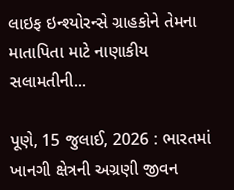લાઇફ ઇન્શ્યોરન્સે ગ્રાહકોને તેમના માતાપિતા માટે નાણાકીય સલામતીની...

પૂણે, 15 જુલાઈ, 2026 : ભારતમાં ખાનગી ક્ષેત્રની અગ્રણી જીવન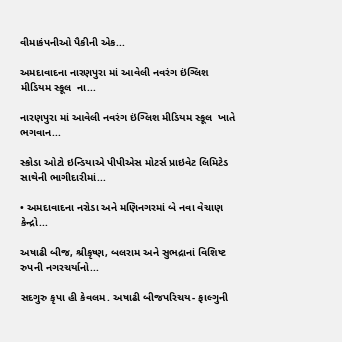વીમાકંપનીઓ પૈકીની એક...

અમદાવાદના નારણપુરા માં આવેલી નવરંગ ઇંગ્લિશ મીડિયમ સ્કૂલ  ના...

નારણપુરા માં આવેલી નવરંગ ઇંગ્લિશ મીડિયમ સ્કૂલ  ખાતે ભગવાન...

સ્કોડા ઓટો ઇન્ડિયાએ પીપીએસ મોટર્સ પ્રાઇવેટ લિમિટેડ સાથેની ભાગીદારીમાં...

• અમદાવાદના નરોડા અને મણિનગરમાં બે નવા વેચાણ કેન્દ્રો...

અષાઢી બીજ, શ્રીકૃષ્ણ, બલરામ અને સુભદ્રાનાં વિશિષ્ટ રુપની નગરચર્યાનો...

સદગુરુ કૃપા હી કેવલમ. અષાઢી બીજપરિચય- ફાલ્ગુની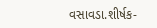વસાવડા.શીર્ષક-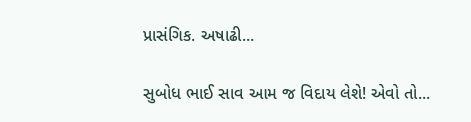પ્રાસંગિક. અષાઢી...

સુબોધ ભાઈ સાવ આમ જ વિદાય લેશે! એવો તો...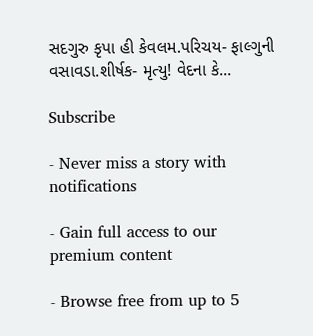સદગુરુ કૃપા હી કેવલમ.પરિચય- ફાલ્ગુની વસાવડા.શીર્ષક- મૃત્યુ! વેદના કે...

Subscribe

- Never miss a story with notifications

- Gain full access to our premium content

- Browse free from up to 5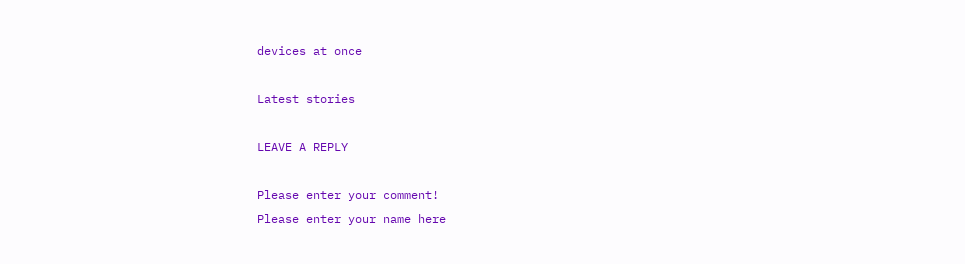devices at once

Latest stories

LEAVE A REPLY

Please enter your comment!
Please enter your name here